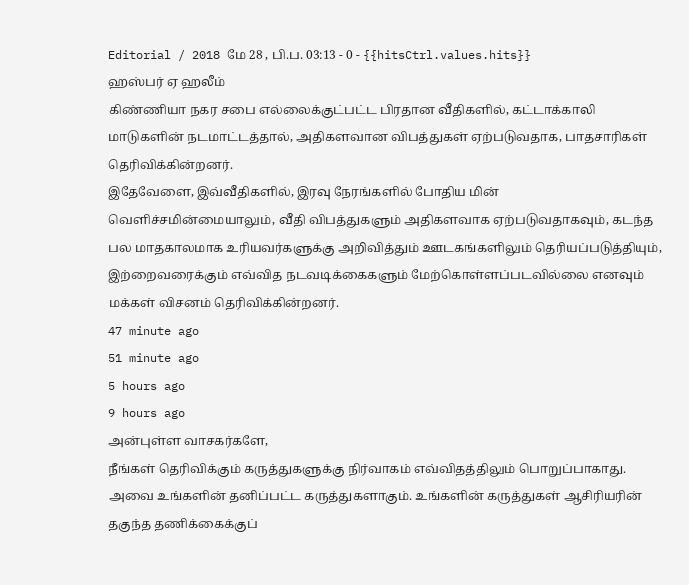Editorial / 2018 மே 28 , பி.ப. 03:13 - 0 - {{hitsCtrl.values.hits}}
ஹஸ்பர் ஏ ஹலீம்
கிண்ணியா நகர சபை எல்லைக்குட்பட்ட பிரதான வீதிகளில், கட்டாக்காலி மாடுகளின் நடமாட்டத்தால், அதிகளவான விபத்துகள் ஏற்படுவதாக, பாதசாரிகள் தெரிவிக்கின்றனர்.
இதேவேளை, இவ்வீதிகளில், இரவு நேரங்களில் போதிய மின் வெளிச்சமின்மையாலும், வீதி விபத்துகளும் அதிகளவாக ஏற்படுவதாகவும், கடந்த பல மாதகாலமாக உரியவர்களுக்கு அறிவித்தும் ஊடகங்களிலும் தெரியப்படுத்தியும், இற்றைவரைக்கும் எவ்வித நடவடிக்கைகளும் மேற்கொள்ளப்படவில்லை எனவும் மக்கள் விசனம் தெரிவிக்கின்றனர்.
47 minute ago
51 minute ago
5 hours ago
9 hours ago
அன்புள்ள வாசகர்களே,
நீங்கள் தெரிவிக்கும் கருத்துகளுக்கு நிர்வாகம் எவ்விதத்திலும் பொறுப்பாகாது. அவை உங்களின் தனிப்பட்ட கருத்துகளாகும். உங்களின் கருத்துகள் ஆசிரியரின் தகுந்த தணிக்கைக்குப்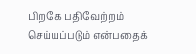பிறகே பதிவேற்றம் செய்யப்படும் என்பதைக்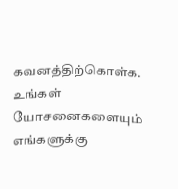கவனத்திற்கொள்க. உங்கள் யோசனைகளையும் எங்களுக்கு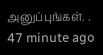அனுப்புங்கள். .
47 minute ago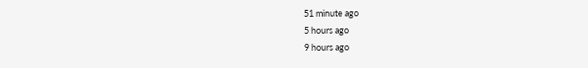51 minute ago
5 hours ago
9 hours ago